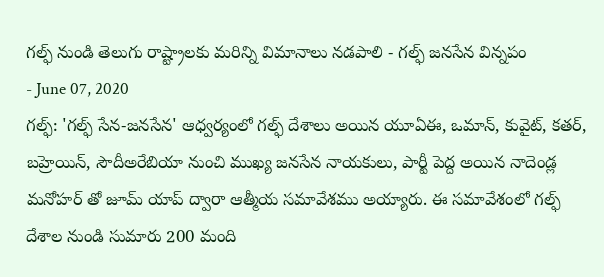గల్ఫ్ నుండి తెలుగు రాష్ట్రాలకు మరిన్ని విమానాలు నడపాలి - గల్ఫ్ జనసేన విన్నపం
- June 07, 2020
గల్ఫ్: 'గల్ఫ్ సేన-జనసేన' ఆధ్వర్యంలో గల్ఫ్ దేశాలు అయిన యూఏఈ, ఒమాన్, కువైట్, కతర్, బహ్రెయిన్, సౌదీఅరేబియా నుంచి ముఖ్య జనసేన నాయకులు, పార్టీ పెద్ద అయిన నాదెండ్ల మనోహర్ తో జూమ్ యాప్ ద్వారా ఆత్మీయ సమావేశము అయ్యారు. ఈ సమావేశంలో గల్ఫ్ దేశాల నుండి సుమారు 200 మంది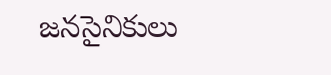జనసైనికులు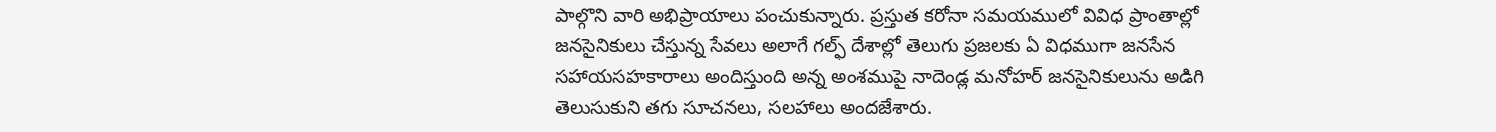పాల్గొని వారి అభిప్రాయాలు పంచుకున్నారు. ప్రస్తుత కరోనా సమయములో వివిధ ప్రాంతాల్లో జనసైనికులు చేస్తున్న సేవలు అలాగే గల్ఫ్ దేశాల్లో తెలుగు ప్రజలకు ఏ విధముగా జనసేన సహాయసహకారాలు అందిస్తుంది అన్న అంశముపై నాదెండ్ల మనోహర్ జనసైనికులును అడిగి తెలుసుకుని తగు సూచనలు, సలహాలు అందజేశారు.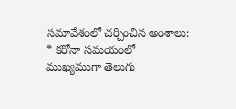సమావేశంలో చర్చించిన అంశాలు:
* కరోనా సమయంలో ముఖ్యముగా తెలుగు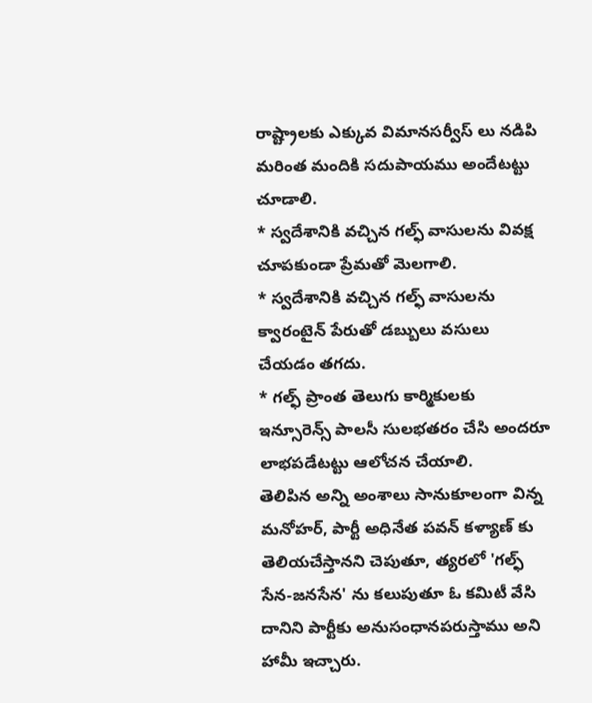రాష్ట్రాలకు ఎక్కువ విమానసర్వీస్ లు నడిపి మరింత మందికి సదుపాయము అందేటట్టు చూడాలి.
* స్వదేశానికి వచ్చిన గల్ఫ్ వాసులను వివక్ష చూపకుండా ప్రేమతో మెలగాలి.
* స్వదేశానికి వచ్చిన గల్ఫ్ వాసులను క్వారంటైన్ పేరుతో డబ్బులు వసులు చేయడం తగదు.
* గల్ఫ్ ప్రాంత తెలుగు కార్మికులకు ఇన్సూరెన్స్ పాలసీ సులభతరం చేసి అందరూ లాభపడేటట్టు ఆలోచన చేయాలి.
తెలిపిన అన్ని అంశాలు సానుకూలంగా విన్న మనోహర్, పార్టీ అధినేత పవన్ కళ్యాణ్ కు తెలియచేస్తానని చెపుతూ, త్యరలో 'గల్ఫ్ సేన-జనసేన' ను కలుపుతూ ఓ కమిటీ వేసి దానిని పార్టీకు అనుసంధానపరుస్తాము అని హామీ ఇచ్చారు.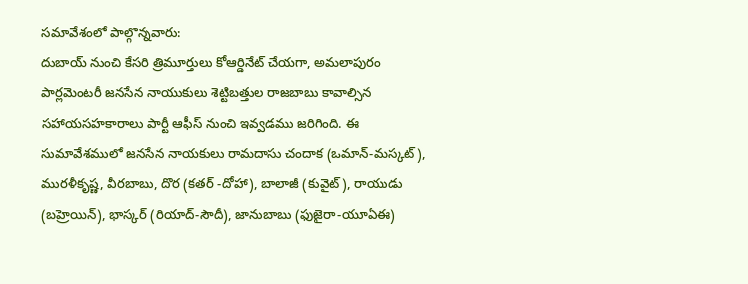సమావేశంలో పాల్గొన్నవారు:
దుబాయ్ నుంచి కేసరి త్రిమూర్తులు కోఆర్డినేట్ చేయగా, అమలాపురం పార్లమెంటరీ జనసేన నాయుకులు శెట్టిబత్తుల రాజబాబు కావాల్సిన సహాయసహకారాలు పార్టీ ఆఫీస్ నుంచి ఇవ్వడము జరిగింది. ఈ సుమావేశములో జనసేన నాయకులు రామదాసు చందాక (ఒమాన్-మస్కట్), మురళీకృష్ణ, వీరబాబు, దొర (కతర్ -దోహా), బాలాజీ (కువైట్), రాయుడు (బహ్రెయిన్), భాస్కర్ (రియాద్-సౌదీ), జానుబాబు (ఫుజైరా-యూఏఈ)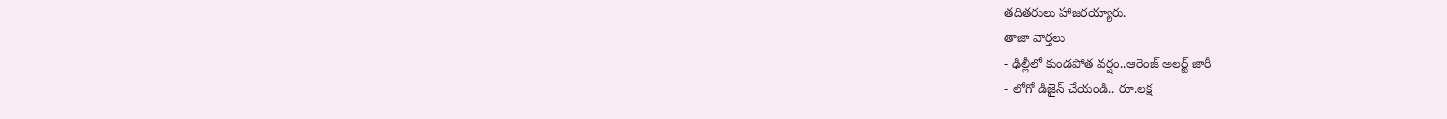తదితరులు హాజరయ్యారు.
తాజా వార్తలు
- ఢిల్లీలో కుండపోత వర్షం..ఆరెంజ్ అలర్ట్ జారీ
- లోగో డిజైన్ చేయండి.. రూ.లక్ష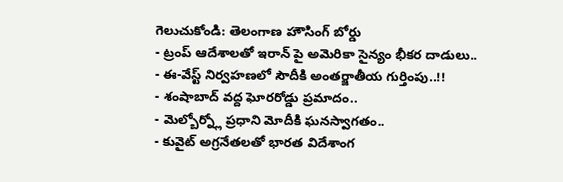గెలుచుకోండి: తెలంగాణ హౌసింగ్ బోర్డు
- ట్రంప్ ఆదేశాలతో ఇరాన్ పై అమెరికా సైన్యం భీకర దాడులు..
- ఈ-వేస్ట్ నిర్వహణలో సౌదీకి అంతర్జాతీయ గుర్తింపు..!!
- శంషాబాద్ వద్ద ఘోరరోడ్డు ప్రమాదం..
- మెల్బోర్న్లో ప్రధాని మోదీకి ఘనస్వాగతం..
- కువైట్ అగ్రనేతలతో భారత విదేశాంగ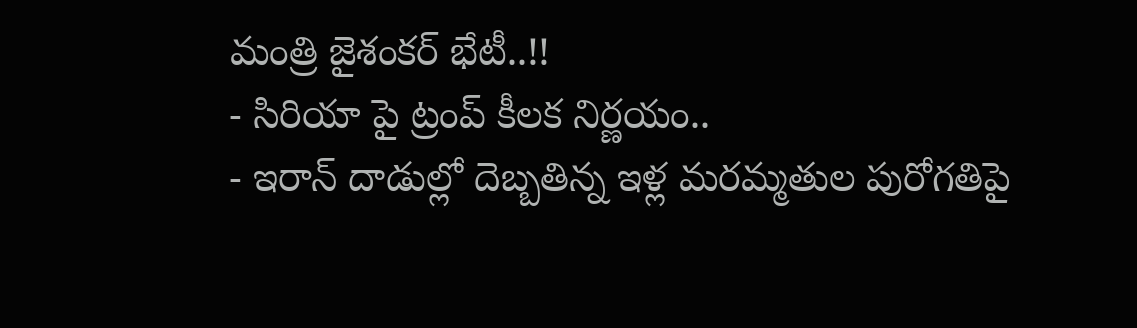మంత్రి జైశంకర్ భేటీ..!!
- సిరియా పై ట్రంప్ కీలక నిర్ణయం..
- ఇరాన్ దాడుల్లో దెబ్బతిన్న ఇళ్ల మరమ్మతుల పురోగతిపై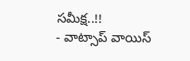సమీక్ష..!!
- వాట్సాప్ వాయిస్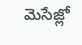మెసేజ్లో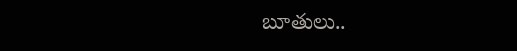బూతులు..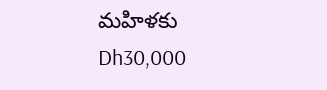మహిళకు Dh30,000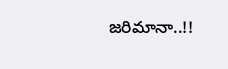జరిమానా..!!